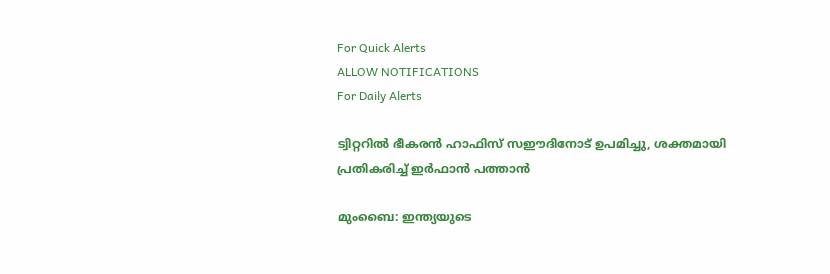For Quick Alerts
ALLOW NOTIFICATIONS
For Daily Alerts

ട്വിറ്ററില്‍ ഭീകരന്‍ ഹാഫിസ് സഈദിനോട് ഉപമിച്ചു, ശക്തമായി പ്രതികരിച്ച് ഇര്‍ഫാന്‍ പത്താന്‍

മുംബൈ: ഇന്ത്യയുടെ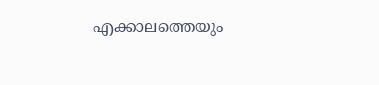എക്കാലത്തെയും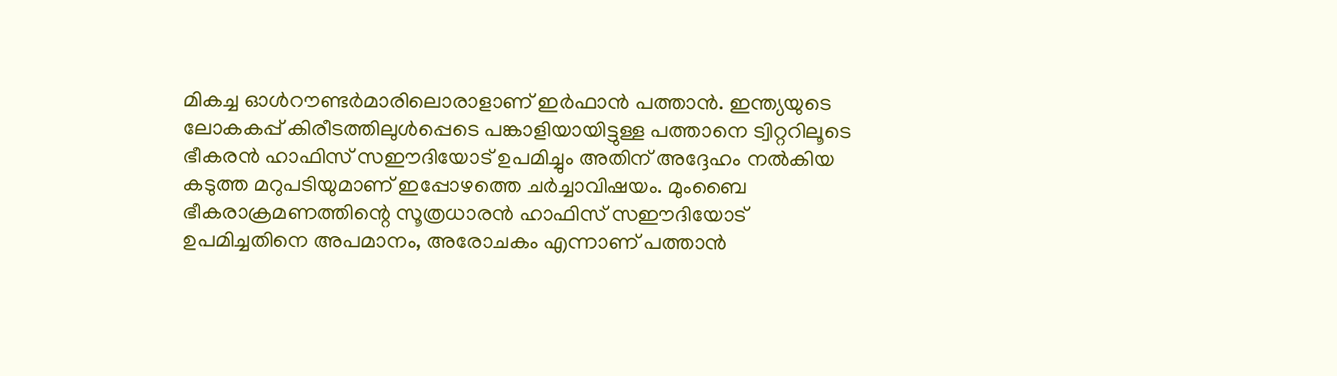മികച്ച ഓള്‍റൗണ്ടര്‍മാരിലൊരാളാണ് ഇര്‍ഫാന്‍ പത്താന്‍. ഇന്ത്യയുടെ ലോകകപ്പ് കിരീടത്തിലുള്‍പ്പെടെ പങ്കാളിയായിട്ടുള്ള പത്താനെ ട്വിറ്ററിലൂടെ ഭീകരന്‍ ഹാഫിസ് സഈദിയോട് ഉപമിച്ചും അതിന് അദ്ദേഹം നല്‍കിയ കടുത്ത മറുപടിയുമാണ് ഇപ്പോഴത്തെ ചര്‍ച്ചാവിഷയം. മുംബൈ ഭീകരാക്രമണത്തിന്റെ സൂത്രധാരന്‍ ഹാഫിസ് സഈദിയോട് ഉപമിച്ചതിനെ അപമാനം, അരോചകം എന്നാണ് പത്താന്‍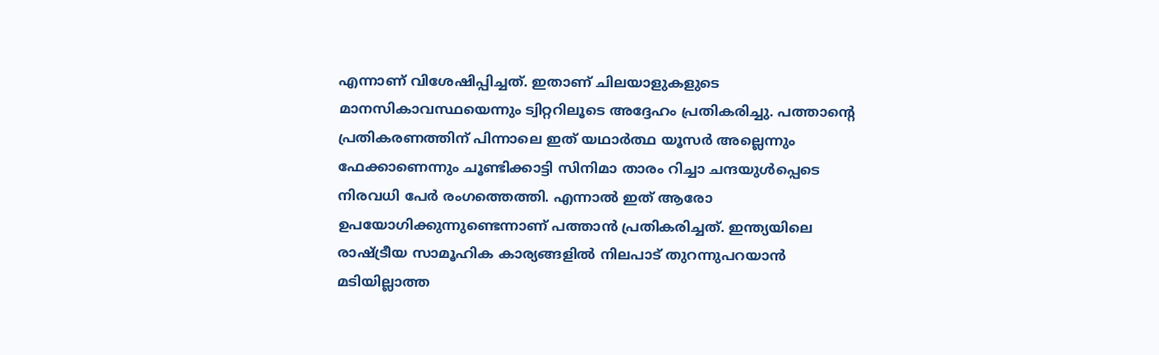എന്നാണ് വിശേഷിപ്പിച്ചത്. ഇതാണ് ചിലയാളുകളുടെ മാനസികാവസ്ഥയെന്നും ട്വിറ്ററിലൂടെ അദ്ദേഹം പ്രതികരിച്ചു. പത്താന്റെ പ്രതികരണത്തിന് പിന്നാലെ ഇത് യഥാര്‍ത്ഥ യൂസര്‍ അല്ലെന്നും ഫേക്കാണെന്നും ചൂണ്ടിക്കാട്ടി സിനിമാ താരം റിച്ചാ ചന്ദയുള്‍പ്പെടെ നിരവധി പേര്‍ രംഗത്തെത്തി. എന്നാല്‍ ഇത് ആരോ ഉപയോഗിക്കുന്നുണ്ടെന്നാണ് പത്താന്‍ പ്രതികരിച്ചത്. ഇന്ത്യയിലെ രാഷ്ട്രീയ സാമൂഹിക കാര്യങ്ങളില്‍ നിലപാട് തുറന്നുപറയാന്‍ മടിയില്ലാത്ത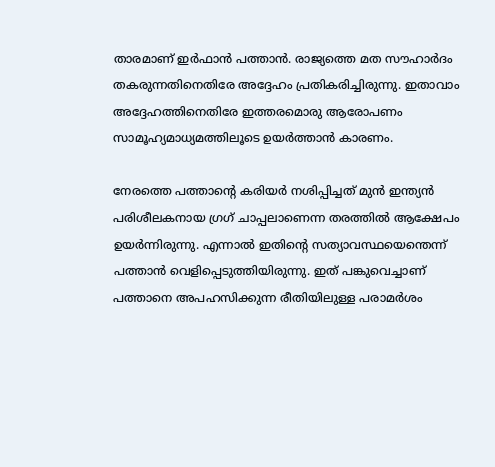താരമാണ് ഇര്‍ഫാന്‍ പത്താന്‍. രാജ്യത്തെ മത സൗഹാര്‍ദം തകരുന്നതിനെതിരേ അദ്ദേഹം പ്രതികരിച്ചിരുന്നു. ഇതാവാം അദ്ദേഹത്തിനെതിരേ ഇത്തരമൊരു ആരോപണം സാമൂഹ്യമാധ്യമത്തിലൂടെ ഉയര്‍ത്താന്‍ കാരണം.

നേരത്തെ പത്താന്റെ കരിയര്‍ നശിപ്പിച്ചത് മുന്‍ ഇന്ത്യന്‍ പരിശീലകനായ ഗ്രഗ് ചാപ്പലാണെന്ന തരത്തില്‍ ആക്ഷേപം ഉയര്‍ന്നിരുന്നു. എന്നാല്‍ ഇതിന്റെ സത്യാവസ്ഥയെന്തെന്ന് പത്താന്‍ വെളിപ്പെടുത്തിയിരുന്നു. ഇത് പങ്കുവെച്ചാണ് പത്താനെ അപഹസിക്കുന്ന രീതിയിലുള്ള പരാമര്‍ശം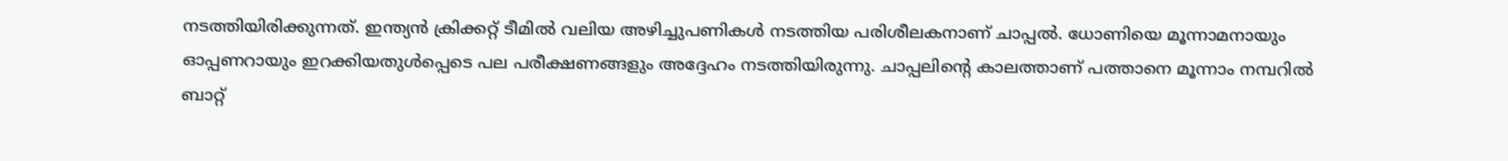നടത്തിയിരിക്കുന്നത്. ഇന്ത്യന്‍ ക്രിക്കറ്റ് ടീമില്‍ വലിയ അഴിച്ചുപണികള്‍ നടത്തിയ പരിശീലകനാണ് ചാപ്പല്‍. ധോണിയെ മൂന്നാമനായും ഓപ്പണറായും ഇറക്കിയതുള്‍പ്പെടെ പല പരീക്ഷണങ്ങളും അദ്ദേഹം നടത്തിയിരുന്നു. ചാപ്പലിന്റെ കാലത്താണ് പത്താനെ മൂന്നാം നമ്പറില്‍ ബാറ്റ്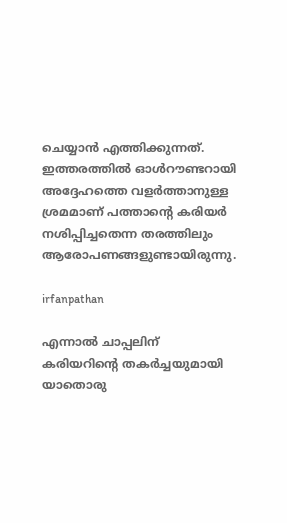ചെയ്യാന്‍ എത്തിക്കുന്നത്. ഇത്തരത്തില്‍ ഓള്‍റൗണ്ടറായി അദ്ദേഹത്തെ വളര്‍ത്താനുള്ള ശ്രമമാണ് പത്താന്റെ കരിയര്‍ നശിപ്പിച്ചതെന്ന തരത്തിലും ആരോപണങ്ങളുണ്ടായിരുന്നു.

irfanpathan

എന്നാല്‍ ചാപ്പലിന് കരിയറിന്റെ തകര്‍ച്ചയുമായി യാതൊരു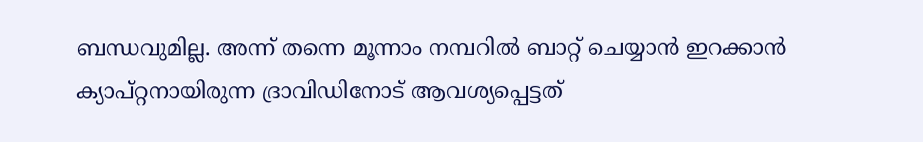ബന്ധവുമില്ല. അന്ന് തന്നെ മൂന്നാം നമ്പറില്‍ ബാറ്റ് ചെയ്യാന്‍ ഇറക്കാന്‍ ക്യാപ്റ്റനായിരുന്ന ദ്രാവിഡിനോട് ആവശ്യപ്പെട്ടത്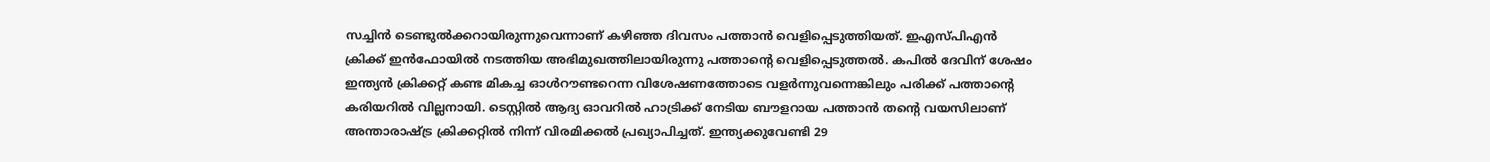സച്ചിന്‍ ടെണ്ടുല്‍ക്കറായിരുന്നുവെന്നാണ് കഴിഞ്ഞ ദിവസം പത്താന്‍ വെളിപ്പെടുത്തിയത്. ഇഎസ്പിഎന്‍ ക്രിക്ക് ഇന്‍ഫോയില്‍ നടത്തിയ അഭിമുഖത്തിലായിരുന്നു പത്താന്റെ വെളിപ്പെടുത്തല്‍. കപില്‍ ദേവിന് ശേഷം ഇന്ത്യന്‍ ക്രിക്കറ്റ് കണ്ട മികച്ച ഓള്‍റൗണ്ടറെന്ന വിശേഷണത്തോടെ വളര്‍ന്നുവന്നെങ്കിലും പരിക്ക് പത്താന്റെ കരിയറില്‍ വില്ലനായി. ടെസ്റ്റില്‍ ആദ്യ ഓവറില്‍ ഹാട്രിക്ക് നേടിയ ബൗളറായ പത്താന്‍ തന്റെ വയസിലാണ് അന്താരാഷ്ട്ര ക്രിക്കറ്റില്‍ നിന്ന് വിരമിക്കല്‍ പ്രഖ്യാപിച്ചത്. ഇന്ത്യക്കുവേണ്ടി 29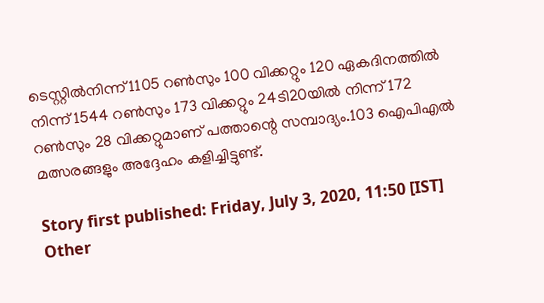ടെസ്റ്റില്‍നിന്ന് 1105 റണ്‍സും 100 വിക്കറ്റും 120 ഏകദിനത്തില്‍ നിന്ന് 1544 റണ്‍സും 173 വിക്കറ്റും 24ടി20യില്‍ നിന്ന് 172 റണ്‍സും 28 വിക്കറ്റുമാണ് പത്താന്റെ സമ്പാദ്യം.103 ഐപിഎല്‍ മത്സരങ്ങളും അദ്ദേഹം കളിച്ചിട്ടുണ്ട്.

Story first published: Friday, July 3, 2020, 11:50 [IST]
Other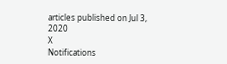articles published on Jul 3, 2020
X
Notifications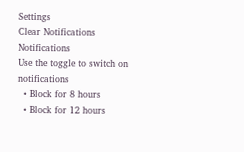Settings
Clear Notifications
Notifications
Use the toggle to switch on notifications
  • Block for 8 hours
  • Block for 12 hours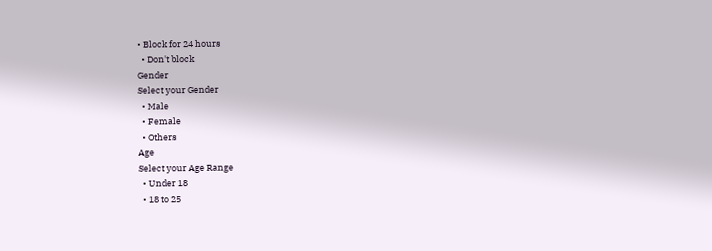• Block for 24 hours
  • Don't block
Gender
Select your Gender
  • Male
  • Female
  • Others
Age
Select your Age Range
  • Under 18
  • 18 to 25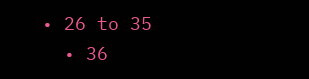• 26 to 35
  • 36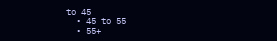to 45
  • 45 to 55
  • 55+